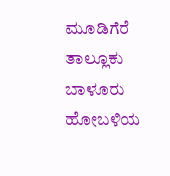ಮೂಡಿಗೆರೆ ತಾಲ್ಲೂಕು ಬಾಳೂರು ಹೋಬಳಿಯ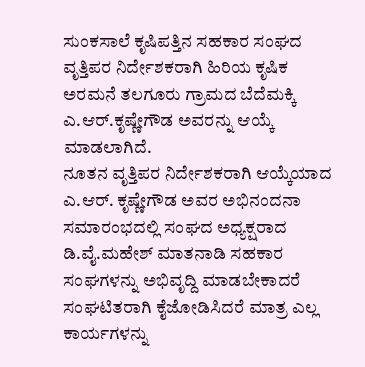ಸುಂಕಸಾಲೆ ಕೃಷಿಪತ್ತಿನ ಸಹಕಾರ ಸಂಘದ ವೃತ್ತಿಪರ ನಿರ್ದೇಶಕರಾಗಿ ಹಿರಿಯ ಕೃಷಿಕ ಅರಮನೆ ತಲಗೂರು ಗ್ರಾಮದ ಬೆದೆಮಕ್ಕಿ ಎ.ಆರ್.ಕೃಷ್ಣೇಗೌಡ ಅವರನ್ನು ಆಯ್ಕೆ ಮಾಡಲಾಗಿದೆ.
ನೂತನ ವೃತ್ತಿಪರ ನಿರ್ದೇಶಕರಾಗಿ ಆಯ್ಕೆಯಾದ ಎ.ಆರ್. ಕೃಷ್ಣೇಗೌಡ ಅವರ ಅಭಿನಂದನಾ ಸಮಾರಂಭದಲ್ಲಿ ಸಂಘದ ಅಧ್ಯಕ್ಷರಾದ ಡಿ.ವೈ.ಮಹೇಶ್ ಮಾತನಾಡಿ ಸಹಕಾರ ಸಂಘಗಳನ್ನು ಅಭಿವೃದ್ದಿ ಮಾಡಬೇಕಾದರೆ ಸಂಘಟಿತರಾಗಿ ಕೈಜೋಡಿಸಿದರೆ ಮಾತ್ರ ಎಲ್ಲ ಕಾರ್ಯಗಳನ್ನು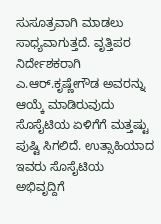ಸುಸೂತ್ರವಾಗಿ ಮಾಡಲು ಸಾಧ್ಯವಾಗುತ್ತದೆ. ವೃತ್ತಿಪರ ನಿರ್ದೇಶಕರಾಗಿ ಎ.ಆರ್.ಕೃಷ್ಣೇಗೌಡ ಅವರನ್ನು ಆಯ್ಕೆ ಮಾಡಿರುವುದು ಸೊಸೈಟಿಯ ಏಳಿಗೆಗೆ ಮತ್ತಷ್ಟು ಪುಷ್ಟಿ ಸಿಗಲಿದೆ. ಉತ್ಸಾಹಿಯಾದ ಇವರು ಸೊಸೈಟಿಯ ಅಭಿವೃದ್ದಿಗೆ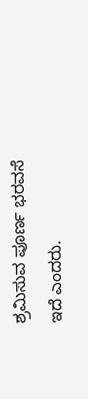ಶ್ರಮಿಸುವ ಪೂರ್ಣ ಭರವಸೆ ಇದೆ ಎಂದರು.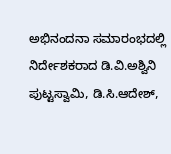ಅಭಿನಂದನಾ ಸಮಾರಂಭದಲ್ಲಿ ನಿರ್ದೇಶಕರಾದ ಡಿ.ವಿ.ಅಶ್ವಿನಿ ಪುಟ್ಟಸ್ವಾಮಿ, ಡಿ.ಸಿ.ಆದೇಶ್,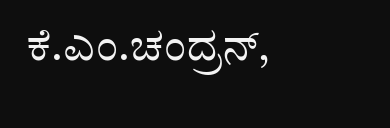ಕೆ.ಎಂ.ಚಂದ್ರನ್,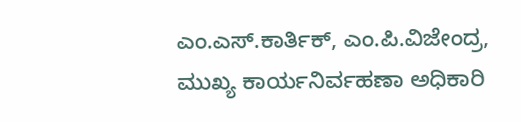ಎಂ.ಎಸ್.ಕಾರ್ತಿಕ್, ಎಂ.ಪಿ.ವಿಜೇಂದ್ರ, ಮುಖ್ಯ ಕಾರ್ಯನಿರ್ವಹಣಾ ಅಧಿಕಾರಿ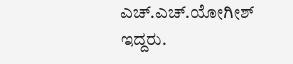ಎಚ್.ಎಚ್.ಯೋಗೀಶ್ ಇದ್ದರು.